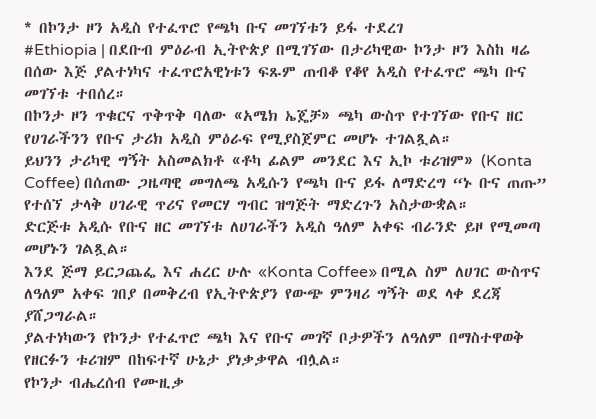* በኮንታ ዞን አዲስ የተፈጥሮ የጫካ ቡና መገኘቱን ይፋ ተደረገ
#Ethiopia | በደቡብ ምዕራብ ኢትዮጵያ በሚገኘው በታሪካዊው ኮንታ ዞን እስከ ዛሬ በሰው እጅ ያልተነካና ተፈጥሮአዊነቱን ፍጹም ጠብቆ የቆየ አዲስ የተፈጥሮ ጫካ ቡና መገኘቱ ተበሰረ።
በኮንታ ዞን ጥቁርና ጥቅጥቅ ባለው «አሜክ ኤጄቻ» ጫካ ውስጥ የተገኘው የቡና ዘር የሀገራችንን የቡና ታሪክ አዲስ ምዕራፍ የሚያስጀምር መሆኑ ተገልጿል።
ይህንን ታሪካዊ ግኝት አስመልክቶ «ቶካ ፊልም መንደር እና ኢኮ ቱሪዝም» (Konta Coffee) በሰጠው ጋዜጣዊ መግለጫ አዲሱን የጫካ ቡና ይፋ ለማድረግ “ኑ ቡና ጠጡ” የተሰኘ ታላቅ ሀገራዊ ጥሪና የመርሃ ግብር ዝግጅት ማድረጉን አስታውቋል።
ድርጅቱ አዲሱ የቡና ዘር መገኘቱ ለሀገራችን አዲስ ዓለም አቀፍ ብራንድ ይዞ የሚመጣ መሆኑን ገልጿል።
እንደ ጅማ ይርጋጨፌ እና ሐረር ሁሉ «Konta Coffee» በሚል ስም ለሀገር ውስጥና ለዓለም አቀፍ ገበያ በመቅረብ የኢትዮጵያን የውጭ ምንዛሪ ግኝት ወደ ላቀ ደረጃ ያሸጋግራል።
ያልተነካውን የኮንታ የተፈጥሮ ጫካ እና የቡና መገኛ ቦታዎችን ለዓለም በማስተዋወቅ የዘርፉን ቱሪዝም በከፍተኛ ሁኔታ ያነቃቃዋል ብሏል።
የኮንታ ብሔረሰብ የሙዚቃ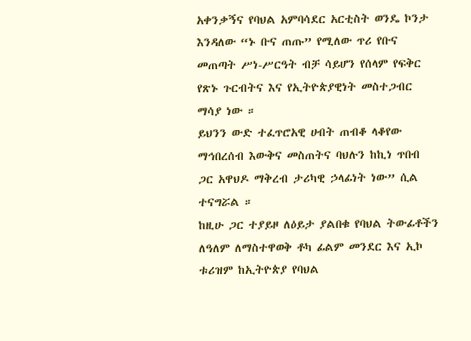አቀንቃኝና የባህል አምባሳደር አርቲስት ወንዴ ኮንታ እንዳለው “ኑ ቡና ጠጡ” የሚለው ጥሪ የቡና መጠጣት ሥነ-ሥርዓት ብቻ ሳይሆን የሰላም የፍቅር የጽኑ ጉርብትና እና የኢትዮጵያዊነት መስተጋብር ማሳያ ነው ።
ይህንን ውድ ተፈጥሮአዊ ሀብት ጠብቆ ላቆየው ማኅበረሰብ እውቅና መስጠትና ባህሉን ከኪነ ጥበብ ጋር አዋህዶ ማቅረብ ታሪካዊ ኃላፊነት ነው” ሲል ተናግሯል ።
ከዚሁ ጋር ተያይዞ ለዕይታ ያልበቁ የባህል ትውፊቶችን ለዓለም ለማስተዋወቅ ቶካ ፊልም መንደር እና ኢኮ ቱሪዝም ከኢትዮጵያ የባህል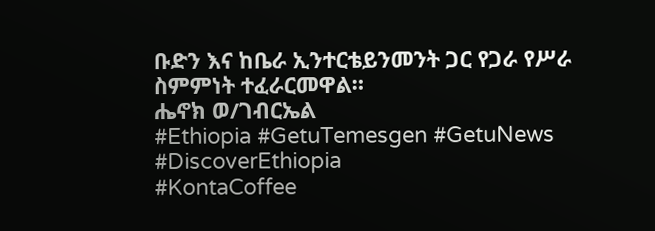ቡድን እና ከቤራ ኢንተርቴይንመንት ጋር የጋራ የሥራ ስምምነት ተፈራርመዋል።
ሔኖክ ወ/ገብርኤል
#Ethiopia #GetuTemesgen #GetuNews
#DiscoverEthiopia
#KontaCoffee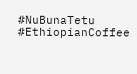#NuBunaTetu #EthiopianCoffee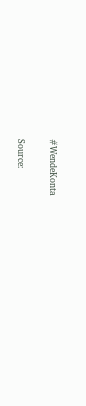#WendeKonta

Source: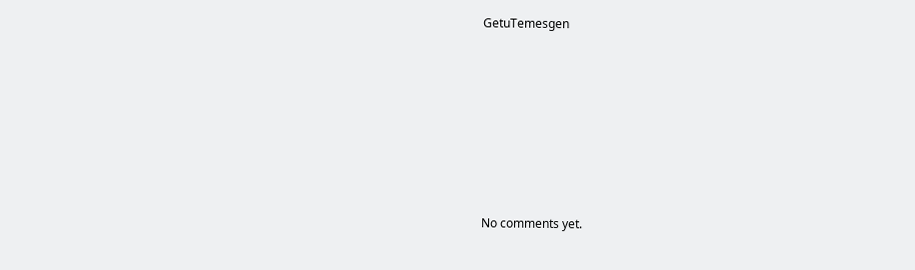GetuTemesgen









No comments yet.